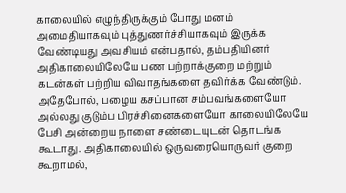காலையில் எழுந்திருக்கும் போது மனம் அமைதியாகவும் புத்துணர்ச்சியாகவும் இருக்க வேண்டியது அவசியம் என்பதால், தம்பதியினர் அதிகாலையிலேயே பண பற்றாக்குறை மற்றும் கடன்கள் பற்றிய விவாதங்களை தவிர்க்க வேண்டும். அதேபோல், பழைய கசப்பான சம்பவங்களையோ அல்லது குடும்ப பிரச்சினைகளையோ காலையிலேயே பேசி அன்றைய நாளை சண்டையுடன் தொடங்க கூடாது. அதிகாலையில் ஒருவரையொருவர் குறை கூறாமல்,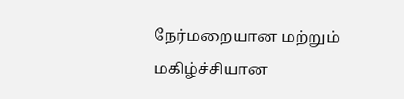நேர்மறையான மற்றும் மகிழ்ச்சியான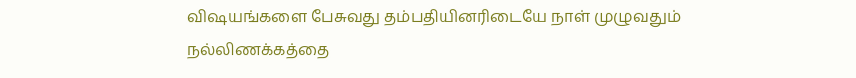விஷயங்களை பேசுவது தம்பதியினரிடையே நாள் முழுவதும் நல்லிணக்கத்தை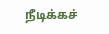நீடிக்கச்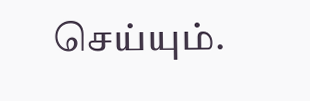செய்யும்.